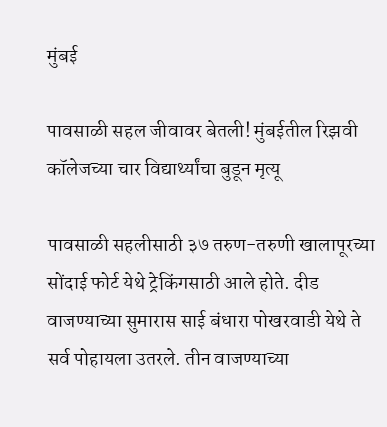मुंबई

पावसाळी सहल जीवावर बेतली! मुंबईतील रिझवी कॉलेजच्या चार विद्यार्थ्यांचा बुडून मृत्यू

पावसाळी सहलीसाठी ३७ तरुण-तरुणी खालापूरच्या सोंदाई फोर्ट येथे ट्रेकिंगसाठी आले होते. दीड वाजण्याच्या सुमारास साई बंधारा पोखरवाडी येथे ते सर्व पोहायला उतरले. तीन वाजण्याच्या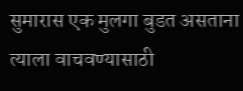सुमारास एक मुलगा बुडत असताना त्याला वाचवण्यासाठी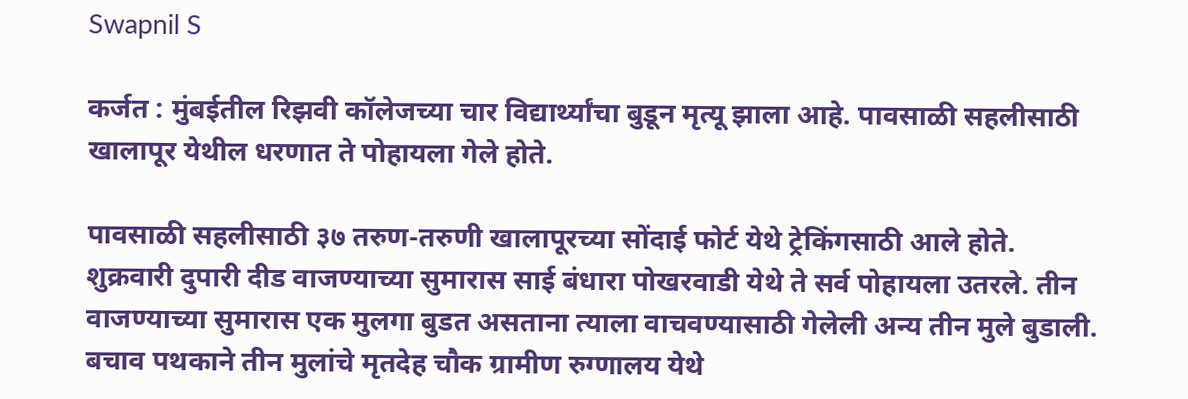Swapnil S

कर्जत : मुंबईतील रिझवी कॉलेजच्या चार विद्यार्थ्यांचा बुडून मृत्यू झाला आहे. पावसाळी सहलीसाठी खालापूर येथील धरणात ते पोहायला गेले होते.

पावसाळी सहलीसाठी ३७ तरुण-तरुणी खालापूरच्या सोंदाई फोर्ट येथे ट्रेकिंगसाठी आले होते. शुक्रवारी दुपारी दीड वाजण्याच्या सुमारास साई बंधारा पोखरवाडी येथे ते सर्व पोहायला उतरले. तीन वाजण्याच्या सुमारास एक मुलगा बुडत असताना त्याला वाचवण्यासाठी गेलेली अन्य तीन मुले बुडाली. बचाव पथकाने तीन मुलांचे मृतदेह चौक ग्रामीण रुग्णालय येथे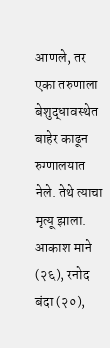आणले, तर एका तरुणाला बेशुद्धावस्थेत बाहेर काढून रुग्णालयात नेले. तेथे त्याचा मृत्यू झाला. आकाश माने (२६), रनोद बंदा (२०),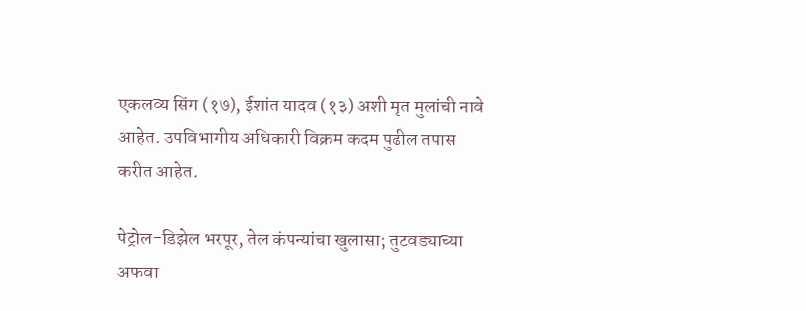एकलव्य सिंग (१७), ईशांत यादव (१३) अशी मृत मुलांची नावे आहेत. उपविभागीय अधिकारी विक्रम कदम पुढील तपास करीत आहेत.

पेट्रोल-डिझेल भरपूर, तेल कंपन्यांचा खुलासा; तुटवड्याच्या अफवा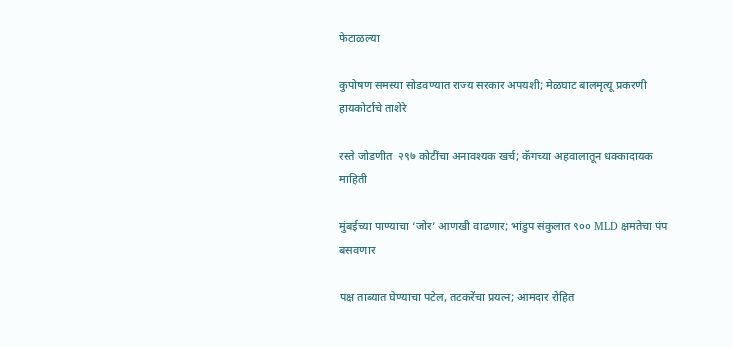फेटाळल्या

कुपोषण समस्या सोडवण्यात राज्य सरकार अपयशी; मेळघाट बालमृत्यू प्रकरणी हायकोर्टाचे ताशेरे

रस्ते जोडणीत  २९७ कोटींचा अनावश्यक खर्च; कॅगच्या अहवालातून धक्कादायक माहिती

मुंबईच्या पाण्याचा ‘जोर’ आणखी वाढणार; भांडुप संकुलात ९०० MLD क्षमतेचा पंप बसवणार

पक्ष ताब्यात घेण्याचा पटेल, तटकरेंचा प्रयत्न; आमदार रोहित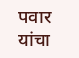पवार यांचा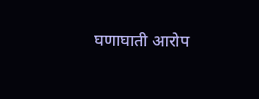घणाघाती आरोप